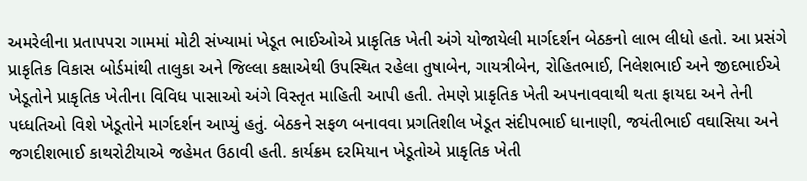અમરેલીના પ્રતાપપરા ગામમાં મોટી સંખ્યામાં ખેડૂત ભાઈઓએ પ્રાકૃતિક ખેતી અંગે યોજાયેલી માર્ગદર્શન બેઠકનો લાભ લીધો હતો. આ પ્રસંગે પ્રાકૃતિક વિકાસ બોર્ડમાંથી તાલુકા અને જિલ્લા કક્ષાએથી ઉપસ્થિત રહેલા તુષાબેન, ગાયત્રીબેન, રોહિતભાઈ, નિલેશભાઈ અને જીદભાઈએ ખેડૂતોને પ્રાકૃતિક ખેતીના વિવિધ પાસાઓ અંગે વિસ્તૃત માહિતી આપી હતી. તેમણે પ્રાકૃતિક ખેતી અપનાવવાથી થતા ફાયદા અને તેની પધ્ધતિઓ વિશે ખેડૂતોને માર્ગદર્શન આપ્યું હતું. બેઠકને સફળ બનાવવા પ્રગતિશીલ ખેડૂત સંદીપભાઈ ધાનાણી, જયંતીભાઈ વઘાસિયા અને જગદીશભાઈ કાથરોટીયાએ જહેમત ઉઠાવી હતી. કાર્યક્રમ દરમિયાન ખેડૂતોએ પ્રાકૃતિક ખેતી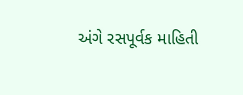અંગે રસપૂર્વક માહિતી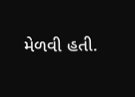મેળવી હતી.